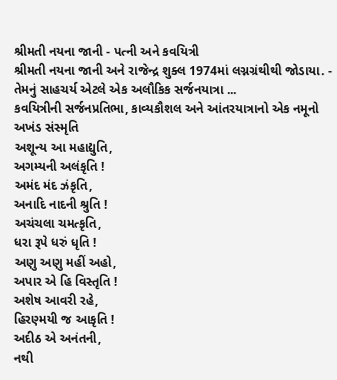શ્રીમતી નયના જાની - પત્ની અને કવયિત્રી
શ્રીમતી નયના જાની અને રાજેન્દ્ર શુક્લ 1974માં લગ્નગ્રંથીથી જોડાયા. - તેમનું સાહચર્ય એટલે એક અલૌકિક સર્જનયાત્રા ...
કવયિત્રીની સર્જનપ્રતિભા, કાવ્યકૌશલ અને આંતરયાત્રાનો એક નમૂનો
અખંડ સંસ્મૃતિ
અશૂન્ય આ મહાદ્યુતિ,
અગમ્યની અલંકૃતિ !
અમંદ મંદ ઝંકૃતિ,
અનાદિ નાદની શ્રુતિ !
અચંચલા ચમત્કૃતિ,
ધરા રૂપે ધરું ધૃતિ !
અણુ અણુ મહીં અહો,
અપાર એ હિ વિસ્તૃતિ !
અશેષ આવરી રહે,
હિરણ્મયી જ આકૃતિ !
અદીઠ એ અનંતની,
નથી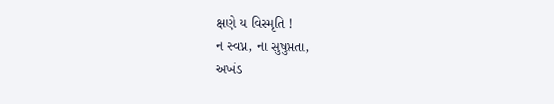ક્ષણે ય વિસ્મૃતિ !
ન સ્વપ્ન, ના સુષુપ્તતા,
અખંડ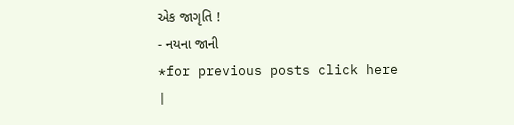એક જાગૃતિ !
- નયના જાની
*for previous posts click here
|